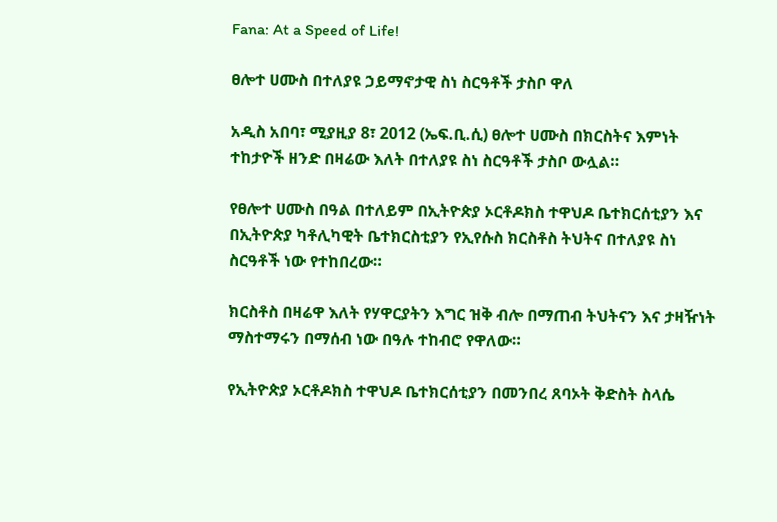Fana: At a Speed of Life!

ፀሎተ ሀሙስ በተለያዩ ኃይማኖታዊ ስነ ስርዓቶች ታስቦ ዋለ

አዲስ አበባ፣ ሚያዚያ 8፣ 2012 (ኤፍ.ቢ.ሲ) ፀሎተ ሀሙስ በክርስትና እምነት ተከታዮች ዘንድ በዛሬው እለት በተለያዩ ስነ ስርዓቶች ታስቦ ውሏል።

የፀሎተ ሀሙስ በዓል በተለይም በኢትዮጵያ ኦርቶዶክስ ተዋህዶ ቤተክርሰቲያን እና በኢትዮጵያ ካቶሊካዊት ቤተክርስቲያን የኢየሱስ ክርስቶስ ትህትና በተለያዩ ስነ ስርዓቶች ነው የተከበረው።

ክርስቶስ በዛሬዋ እለት የሃዋርያትን እግር ዝቅ ብሎ በማጠብ ትህትናን እና ታዛዥነት ማስተማሩን በማሰብ ነው በዓሉ ተከብሮ የዋለው።

የኢትዮጵያ ኦርቶዶክስ ተዋህዶ ቤተክርሰቲያን በመንበረ ጸባኦት ቅድስት ስላሴ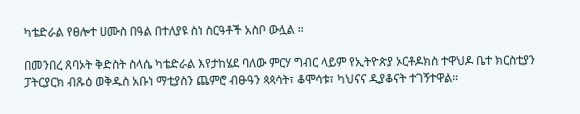ካቴድራል የፀሎተ ሀሙስ በዓል በተለያዩ ስነ ስርዓቶች አስቦ ውሏል ።

በመንበረ ጸባኦት ቅድስት ስላሴ ካቴድራል እየታከሄደ ባለው ምርሃ ግብር ላይም የኢትዮጵያ ኦርቶዶክስ ተዋህዶ ቤተ ክርስቲያን ፓትርያርክ ብጹዕ ወቅዱስ አቡነ ማቲያስን ጨምሮ ብፁዓን ጳጳሳት፣ ቆሞሳቱ፣ ካህናና ዲያቆናት ተገኝተዋል።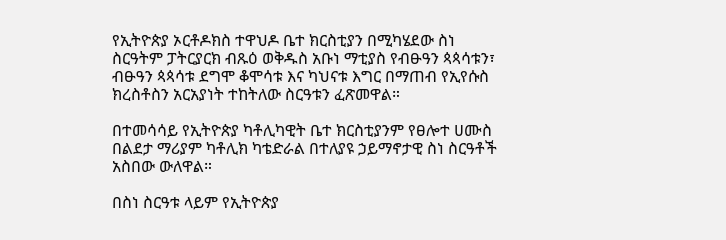የኢትዮጵያ ኦርቶዶክስ ተዋህዶ ቤተ ክርስቲያን በሚካሄደው ስነ ስርዓትም ፓትርያርክ ብጹዕ ወቅዱስ አቡነ ማቲያስ የብፁዓን ጳጳሳቱን፣ ብፁዓን ጳጳሳቱ ደግሞ ቆሞሳቱ እና ካህናቱ እግር በማጠብ የኢየሱስ ክረስቶስን አርአያነት ተከትለው ስርዓቱን ፈጽመዋል።

በተመሳሳይ የኢትዮጵያ ካቶሊካዊት ቤተ ክርስቲያንም የፀሎተ ሀሙስ በልደታ ማሪያም ካቶሊክ ካቴድራል በተለያዩ ኃይማኖታዊ ስነ ስርዓቶች አስበው ውለዋል።

በስነ ስርዓቱ ላይም የኢትዮጵያ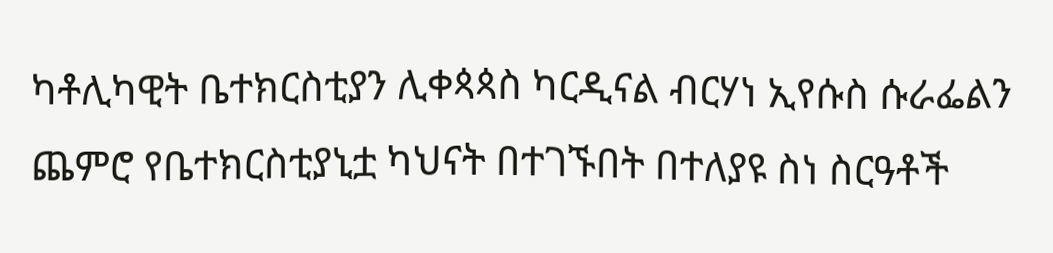ካቶሊካዊት ቤተክርስቲያን ሊቀጳጳስ ካርዲናል ብርሃነ ኢየሱስ ሱራፌልን ጨምሮ የቤተክርስቲያኒቷ ካህናት በተገኙበት በተለያዩ ስነ ስርዓቶች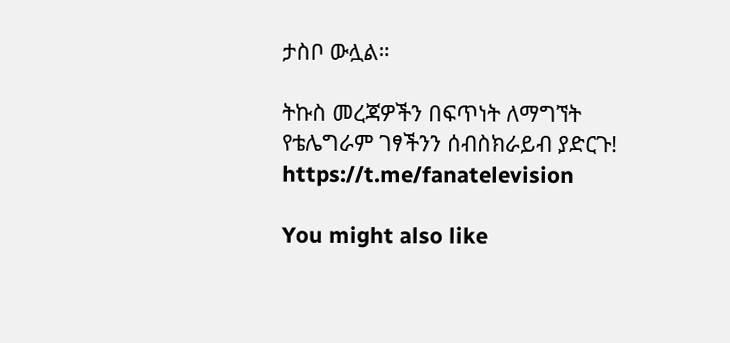ታስቦ ውሏል።

ትኩስ መረጃዎችን በፍጥነት ለማግኘት የቴሌግራም ገፃችንን ሰብስክራይብ ያድርጉ!
https://t.me/fanatelevision

You might also like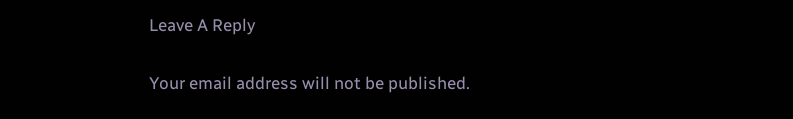Leave A Reply

Your email address will not be published.